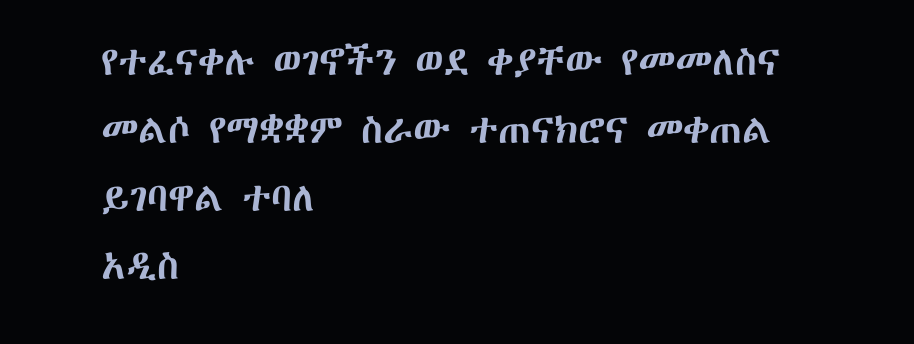የተፈናቀሉ ወገኖችን ወደ ቀያቸው የመመለስና መልሶ የማቋቋም ስራው ተጠናክሮና መቀጠል ይገባዋል ተባለ
አዲስ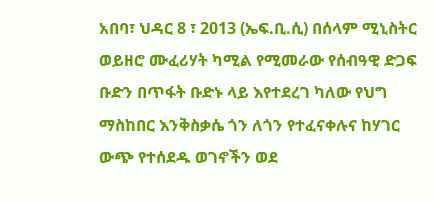አበባ፣ ህዳር 8 ፣ 2013 (ኤፍ.ቢ.ሲ) በሰላም ሚኒስትር ወይዘሮ ሙፈሪሃት ካሚል የሚመራው የሰብዓዊ ድጋፍ ቡድን በጥፋት ቡድኑ ላይ እየተደረገ ካለው የህግ ማስከበር እንቅስቃሴ ጎን ለጎን የተፈናቀሉና ከሃገር ውጭ የተሰደዱ ወገኖችን ወደ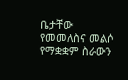ቤታቸው የመመለስና መልሶ የማቋቋም ስራውን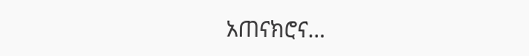አጠናክሮና…